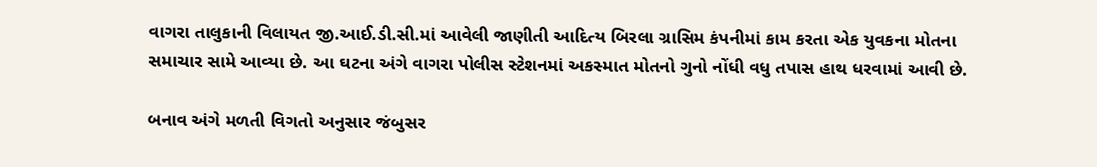વાગરા તાલુકાની વિલાયત જી.આઈ.ડી.સી.માં આવેલી જાણીતી આદિત્ય બિરલા ગ્રાસિમ કંપનીમાં કામ કરતા એક યુવકના મોતના સમાચાર સામે આવ્યા છે. આ ઘટના અંગે વાગરા પોલીસ સ્ટેશનમાં અકસ્માત મોતનો ગુનો નોંધી વધુ તપાસ હાથ ધરવામાં આવી છે.

બનાવ અંગે મળતી વિગતો અનુસાર જંબુસર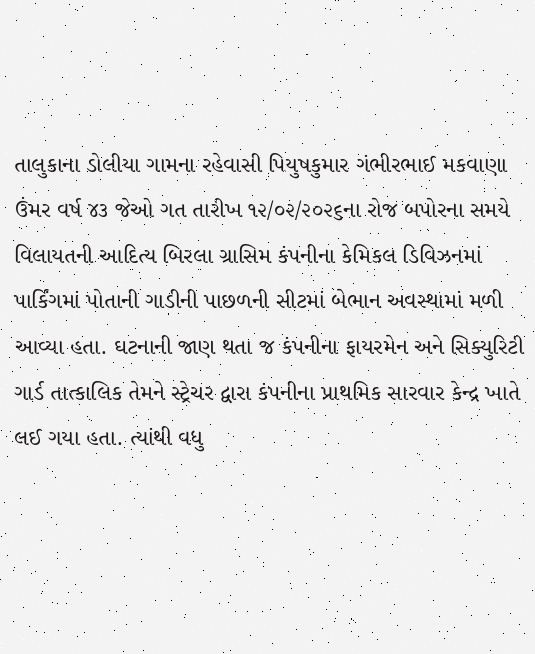તાલુકાના ડોલીયા ગામના રહેવાસી પિયુષકુમાર ગંભીરભાઈ મકવાણા ઉંમર વર્ષ ૪૩ જેઓ ગત તારીખ ૧૨/૦૨/૨૦૨૬ના રોજ બપોરના સમયે વિલાયતની આદિત્ય બિરલા ગ્રાસિમ કંપનીના કેમિકલ ડિવિઝનમાં પાર્કિંગમાં પોતાની ગાડીની પાછળની સીટમાં બેભાન અવસ્થામાં મળી આવ્યા હતા. ઘટનાની જાણ થતા જ કંપનીના ફાયરમેન અને સિક્યુરિટી ગાર્ડ તાત્કાલિક તેમને સ્ટ્રેચર દ્વારા કંપનીના પ્રાથમિક સારવાર કેન્દ્ર ખાતે લઈ ગયા હતા. ત્યાંથી વધુ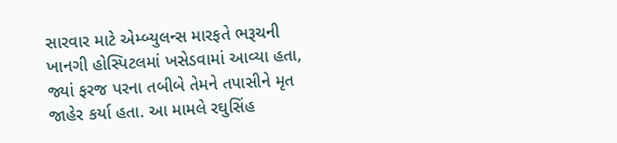સારવાર માટે એમ્બ્યુલન્સ મારફતે ભરૂચની ખાનગી હોસ્પિટલમાં ખસેડવામાં આવ્યા હતા, જ્યાં ફરજ પરના તબીબે તેમને તપાસીને મૃત જાહેર કર્યા હતા. આ મામલે રઘુસિંહ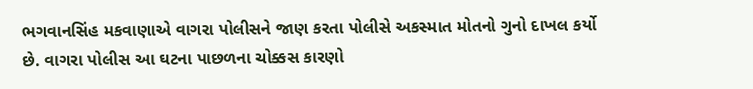ભગવાનસિંહ મકવાણાએ વાગરા પોલીસને જાણ કરતા પોલીસે અકસ્માત મોતનો ગુનો દાખલ કર્યો છે. વાગરા પોલીસ આ ઘટના પાછળના ચોક્કસ કારણો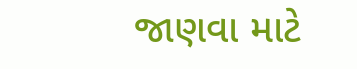જાણવા માટે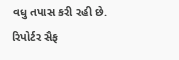વધુ તપાસ કરી રહી છે.
રિપોર્ટર સૈફ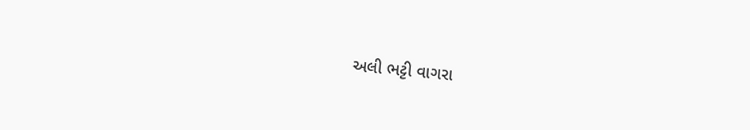અલી ભટ્ટી વાગરા